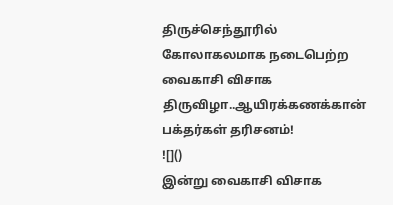திருச்செந்தூரில் கோலாகலமாக நடைபெற்ற வைகாசி விசாக திருவிழா..ஆயிரக்கணக்கான் பக்தர்கள் தரிசனம்!
![]()
இன்று வைகாசி விசாக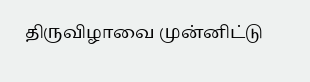திருவிழாவை முன்னிட்டு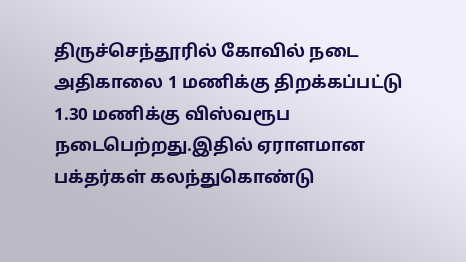திருச்செந்தூரில் கோவில் நடை அதிகாலை 1 மணிக்கு திறக்கப்பட்டு 1.30 மணிக்கு விஸ்வரூப நடைபெற்றது.இதில் ஏராளமான பக்தர்கள் கலந்துகொண்டு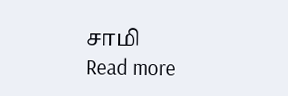சாமி
Read more